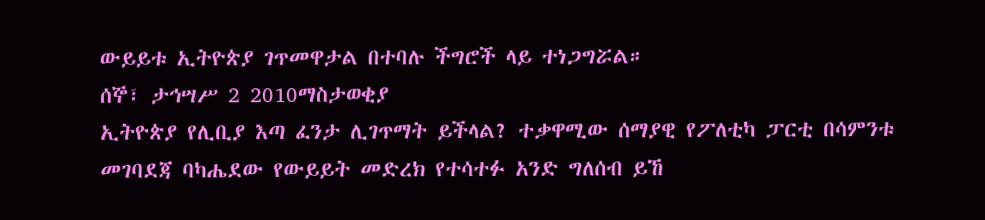ውይይቱ ኢትዮጵያ ገጥመዋታል በተባሉ ችግሮች ላይ ተነጋግሯል።
ሰኞ፣ ታኅሣሥ 2 2010ማስታወቂያ
ኢትዮጵያ የሊቢያ እጣ ፈንታ ሊገጥማት ይችላል? ተቃዋሚው ሰማያዊ የፖለቲካ ፓርቲ በሳምንቱ መገባደጃ ባካሔደው የውይይት መድረክ የተሳተፉ አንድ ግለሰብ ይኸ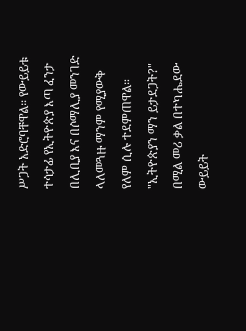ሥጋት አድሮባቸዋል። የውይይቱ ተሳታፊ የኢትዮጵያ እጣ ፈንታ በሊቢያ እና በሶማሊያ መንገድ ላለመጓዙ ማንም የሚያውቅ የለም ሲሉ ተደምጠዋል። "ኢትዮጵያን ማን ይታደጋት?" በሚል መሪ ቃል በተካሔደው ውይይት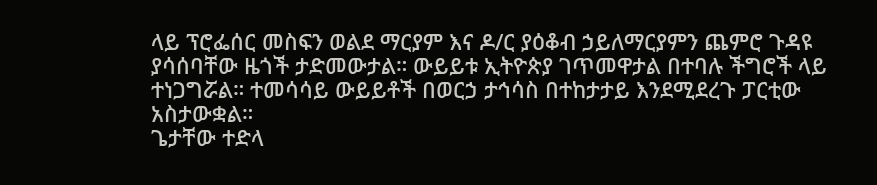ላይ ፕሮፌሰር መስፍን ወልደ ማርያም እና ዶ/ር ያዕቆብ ኃይለማርያምን ጨምሮ ጉዳዩ ያሳሰባቸው ዜጎች ታድመውታል። ውይይቱ ኢትዮጵያ ገጥመዋታል በተባሉ ችግሮች ላይ ተነጋግሯል። ተመሳሳይ ውይይቶች በወርኃ ታኅሳስ በተከታታይ እንደሚደረጉ ፓርቲው አስታውቋል።
ጌታቸው ተድላ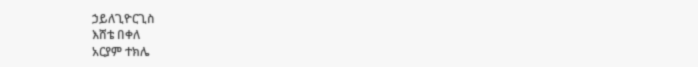ኃይለጊዮርጊስ
እሸቴ በቀለ
አርያም ተክሌ